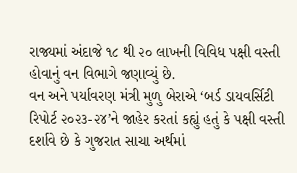રાજ્યમાં અંદાજે ૧૮ થી ૨૦ લાખની વિવિધ પક્ષી વસ્તી હોવાનું વન વિભાગે જણાવ્યું છે.
વન અને પર્યાવરણ મંત્રી મુળુ બેરાએ ‘બર્ડ ડાયવર્સિટી રિપોર્ટ ૨૦૨૩-૨૪’ને જાહેર કરતાં કહ્યું હતું કે પક્ષી વસ્તી દર્શાવે છે કે ગુજરાત સાચા અર્થમાં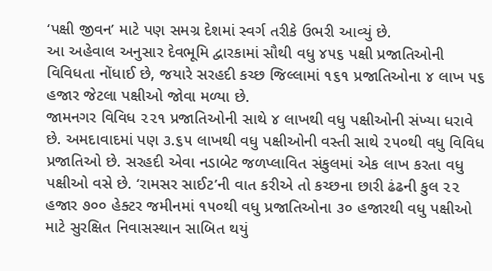‘પક્ષી જીવન’ માટે પણ સમગ્ર દેશમાં સ્વર્ગ તરીકે ઉભરી આવ્યું છે.
આ અહેવાલ અનુસાર દેવભૂમિ દ્વારકામાં સૌથી વધુ ૪૫૬ પક્ષી પ્રજાતિઓની વિવિધતા નોંધાઈ છે, જયારે સરહદી કચ્છ જિલ્લામાં ૧૬૧ પ્રજાતિઓના ૪ લાખ ૫૬ હજાર જેટલા પક્ષીઓ જોવા મળ્યા છે.
જામનગર વિવિધ ૨૨૧ પ્રજાતિઓની સાથે ૪ લાખથી વધુ પક્ષીઓની સંખ્યા ધરાવે છે. અમદાવાદમાં પણ ૩.૬૫ લાખથી વધુ પક્ષીઓની વસ્તી સાથે ૨૫૦થી વધુ વિવિધ પ્રજાતિઓ છે. સરહદી એવા નડાબેટ જળપ્લાવિત સંકુલમાં એક લાખ કરતા વધુ પક્ષીઓ વસે છે. ‘રામસર સાઈટ’ની વાત કરીએ તો કચ્છના છારી ઢંઢની કુલ ૨૨ હજાર ૭૦૦ હેક્ટર જમીનમાં ૧૫૦થી વધુ પ્રજાતિઓના ૩૦ હજારથી વધુ પક્ષીઓ માટે સુરક્ષિત નિવાસસ્થાન સાબિત થયું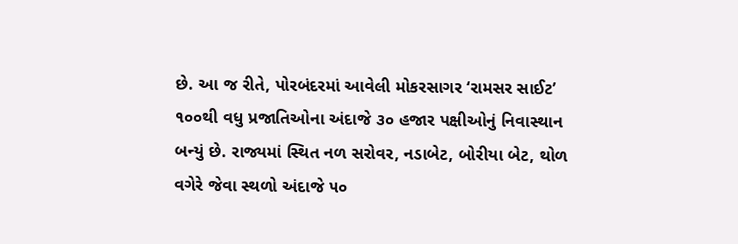છે. આ જ રીતે, પોરબંદરમાં આવેલી મોકરસાગર ‘રામસર સાઈટ’ ૧૦૦થી વધુ પ્રજાતિઓના અંદાજે ૩૦ હજાર પક્ષીઓનું નિવાસ્થાન બન્યું છે. રાજ્યમાં સ્થિત નળ સરોવર, નડાબેટ, બોરીયા બેટ, થોળ વગેરે જેવા સ્થળો અંદાજે ૫૦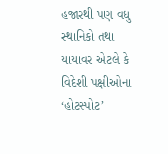હજારથી પણ વધુ સ્થાનિકો તથા યાયાવર એટલે કે વિદેશી પક્ષીઓના ‘હોટસ્પોટ’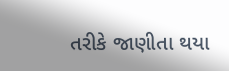તરીકે જાણીતા થયા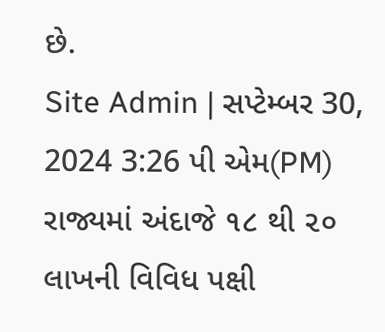છે.
Site Admin | સપ્ટેમ્બર 30, 2024 3:26 પી એમ(PM)
રાજ્યમાં અંદાજે ૧૮ થી ૨૦ લાખની વિવિધ પક્ષી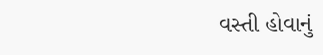વસ્તી હોવાનું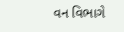વન વિભાગે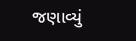જણાવ્યું